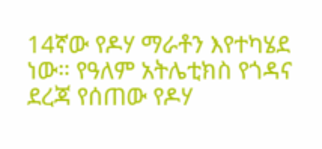14ኛው የዶሃ ማራቶን እየተካሄደ ነው። የዓለም አትሌቲክስ የጎዳና ደረጃ የሰጠው የዶሃ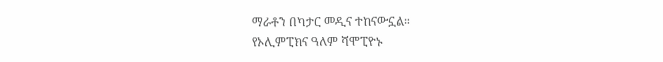ማራቶን በካታር መዲና ተከናውኗል።
የኦሊምፒክና ዓለም ሻሞፒዮኑ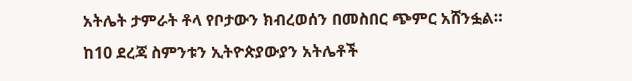አትሌት ታምራት ቶላ የቦታውን ክብረወሰን በመስበር ጭምር አሸንፏል።
ከ10 ደረጃ ስምንቱን ኢትዮጵያውያን አትሌቶች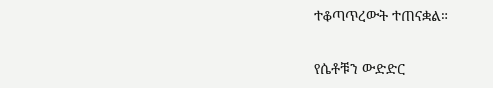ተቆጣጥረውት ተጠናቋል።

የሴቶቹን ውድድር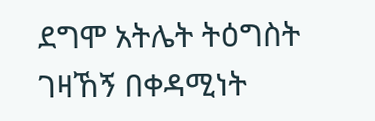ደግሞ አትሌት ትዕግስት ገዛኸኝ በቀዳሚነት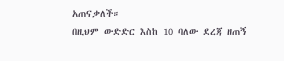አጠናቃለች።
በዚህም ውድድር እስከ 10 ባለው ደረጃ ዘጠኝ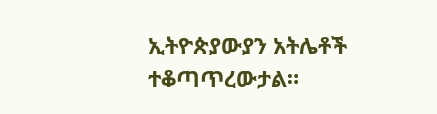ኢትዮጵያውያን አትሌቶች ተቆጣጥረውታል።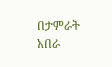በታምራት አበራ